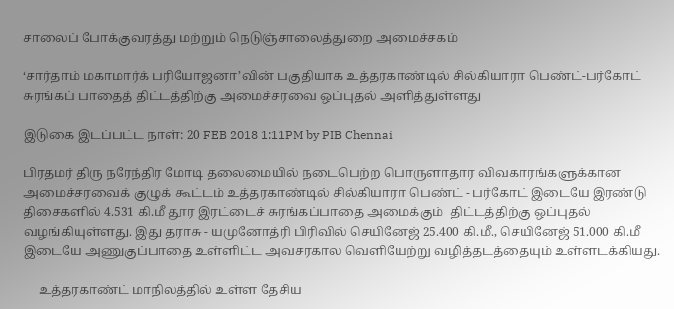சாலைப் போக்குவரத்து மற்றும் நெடுஞ்சாலைத்துறை அமைச்சகம்

‘சார்தாம் மகாமார்க் பரியோஜனா’வின் பகுதியாக உத்தரகாண்டில் சில்கியாரா பெண்ட்-பர்கோட் சுரங்கப் பாதைத் திட்டத்திற்கு அமைச்சரவை ஒப்புதல் அளித்துள்ளது

இடுகை இடப்பட்ட நாள்: 20 FEB 2018 1:11PM by PIB Chennai

பிரதமர் திரு நரேந்திர மோடி தலைமையில் நடைபெற்ற பொருளாதார விவகாரங்களுக்கான அமைச்சரவைக் குழுக் கூட்டம் உத்தரகாண்டில் சில்கியாரா பெண்ட் - பர்கோட் இடையே இரண்டு திசைகளில் 4.531 கி.மீ தூர இரட்டைச் சுரங்கப்பாதை அமைக்கும்  திட்டத்திற்கு ஒப்புதல் வழங்கியுள்ளது. இது தராசு - யமுனோத்ரி பிரிவில் செயினேஜ் 25.400 கி.மீ., செயினேஜ் 51.000 கி.மீ இடையே அணுகுப்பாதை உள்ளிட்ட அவசரகால வெளியேற்று வழித்தடத்தையும் உள்ளடக்கியது.

     உத்தரகாண்ட் மாநிலத்தில் உள்ள தேசிய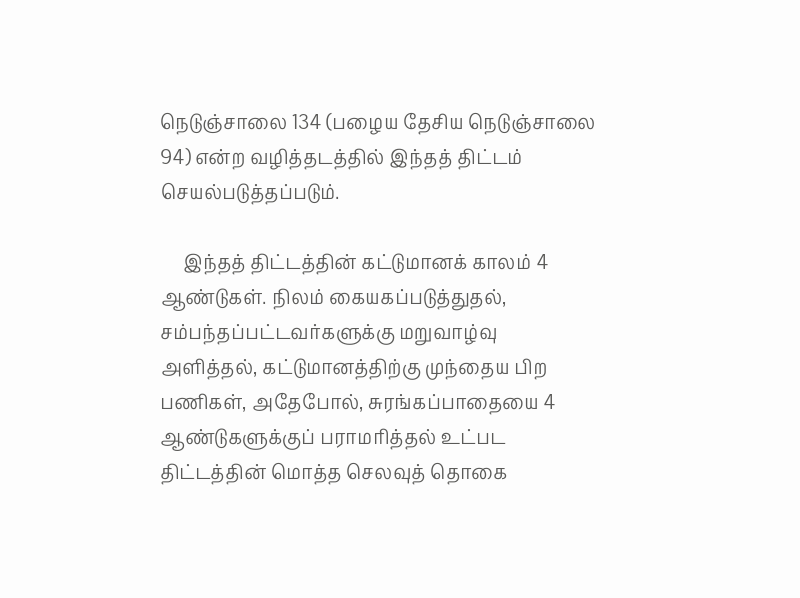நெடுஞ்சாலை 134 (பழைய தேசிய நெடுஞ்சாலை 94) என்ற வழித்தடத்தில் இந்தத் திட்டம் செயல்படுத்தப்படும்.

     இந்தத் திட்டத்தின் கட்டுமானக் காலம் 4 ஆண்டுகள். நிலம் கையகப்படுத்துதல், சம்பந்தப்பட்டவர்களுக்கு மறுவாழ்வு அளித்தல், கட்டுமானத்திற்கு முந்தைய பிற பணிகள், அதேபோல், சுரங்கப்பாதையை 4 ஆண்டுகளுக்குப் பராமரித்தல் உட்பட திட்டத்தின் மொத்த செலவுத் தொகை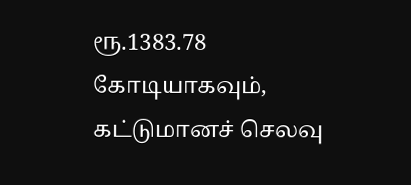ரூ.1383.78 கோடியாகவும், கட்டுமானச் செலவு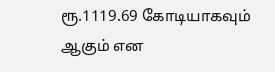ரூ.1119.69 கோடியாகவும் ஆகும் என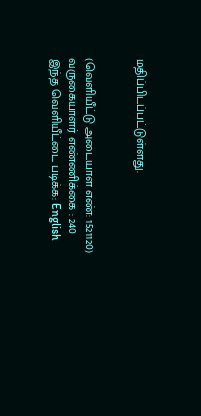மதிப்பிடப்பட்டுள்ளது.


(வெளியீட்டு அடையாள எண்: 1521120) வருகையாளர் எண்ணிக்கை : 240
இந்த வெளியீட்டை படிக்க: English